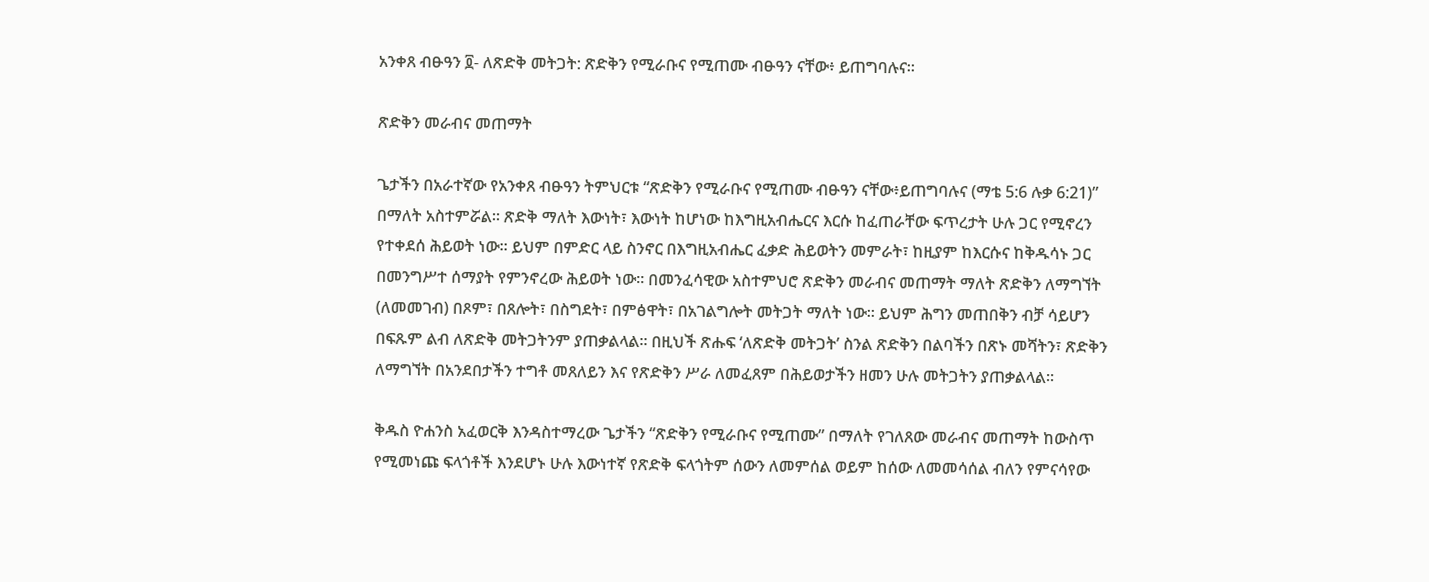አንቀጸ ብፁዓን ፬- ለጽድቅ መትጋት: ጽድቅን የሚራቡና የሚጠሙ ብፁዓን ናቸው፥ ይጠግባሉና።

ጽድቅን መራብና መጠማት

ጌታችን በአራተኛው የአንቀጸ ብፁዓን ትምህርቱ “ጽድቅን የሚራቡና የሚጠሙ ብፁዓን ናቸው፥ይጠግባሉና (ማቴ 5:6 ሉቃ 6:21)” በማለት አስተምሯል። ጽድቅ ማለት እውነት፣ እውነት ከሆነው ከእግዚአብሔርና እርሱ ከፈጠራቸው ፍጥረታት ሁሉ ጋር የሚኖረን የተቀደሰ ሕይወት ነው። ይህም በምድር ላይ ስንኖር በእግዚአብሔር ፈቃድ ሕይወትን መምራት፣ ከዚያም ከእርሱና ከቅዱሳኑ ጋር በመንግሥተ ሰማያት የምንኖረው ሕይወት ነው። በመንፈሳዊው አስተምህሮ ጽድቅን መራብና መጠማት ማለት ጽድቅን ለማግኘት (ለመመገብ) በጾም፣ በጸሎት፣ በስግደት፣ በምፅዋት፣ በአገልግሎት መትጋት ማለት ነው። ይህም ሕግን መጠበቅን ብቻ ሳይሆን በፍጹም ልብ ለጽድቅ መትጋትንም ያጠቃልላል። በዚህች ጽሑፍ ‘ለጽድቅ መትጋት’ ስንል ጽድቅን በልባችን በጽኑ መሻትን፣ ጽድቅን ለማግኘት በአንደበታችን ተግቶ መጸለይን እና የጽድቅን ሥራ ለመፈጸም በሕይወታችን ዘመን ሁሉ መትጋትን ያጠቃልላል።

ቅዱስ ዮሐንስ አፈወርቅ እንዳስተማረው ጌታችን “ጽድቅን የሚራቡና የሚጠሙ” በማለት የገለጸው መራብና መጠማት ከውስጥ የሚመነጩ ፍላጎቶች እንደሆኑ ሁሉ እውነተኛ የጽድቅ ፍላጎትም ሰውን ለመምሰል ወይም ከሰው ለመመሳሰል ብለን የምናሳየው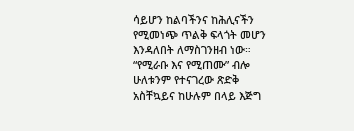ሳይሆን ከልባችንና ከሕሊናችን የሚመነጭ ጥልቅ ፍላጎት መሆን እንዳለበት ለማስገንዘብ ነው። “የሚራቡ እና የሚጠሙ” ብሎ ሁለቱንም የተናገረው ጽድቅ አስቸኳይና ከሁሉም በላይ እጅግ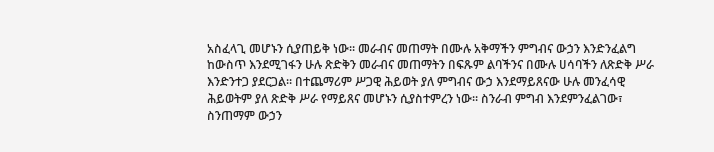አስፈላጊ መሆኑን ሲያጠይቅ ነው። መራብና መጠማት በሙሉ አቅማችን ምግብና ውኃን እንድንፈልግ ከውስጥ እንደሚገፋን ሁሉ ጽድቅን መራብና መጠማትን በፍጹም ልባችንና በሙሉ ሀሳባችን ለጽድቅ ሥራ እንድንተጋ ያደርጋል። በተጨማሪም ሥጋዊ ሕይወት ያለ ምግብና ውኃ እንደማይጸናው ሁሉ መንፈሳዊ ሕይወትም ያለ ጽድቅ ሥራ የማይጸና መሆኑን ሲያስተምረን ነው። ስንራብ ምግብ እንደምንፈልገው፣ ስንጠማም ውኃን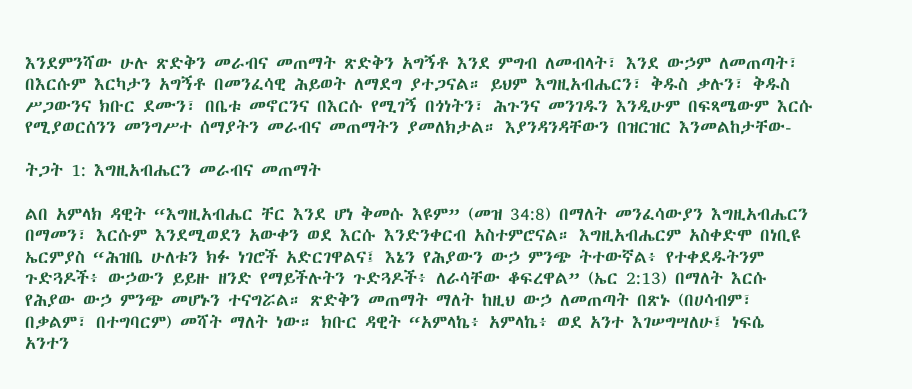እንደምንሻው ሁሉ ጽድቅን መራብና መጠማት ጽድቅን አግኝቶ እንደ ምግብ ለመብላት፣ እንደ ውኃም ለመጠጣት፣ በእርሱም እርካታን አግኝቶ በመንፈሳዊ ሕይወት ለማደግ ያተጋናል። ይህም እግዚአብሔርን፣ ቅዱስ ቃሉን፣ ቅዱስ ሥጋውንና ክቡር ደሙን፣ በቤቱ መኖርንና በእርሱ የሚገኝ በጎነትን፣ ሕጉንና መንገዱን እንዲሁም በፍጻሜውም እርሱ የሚያወርሰንን መንግሥተ ሰማያትን መራብና መጠማትን ያመለክታል። እያንዳንዳቸውን በዝርዝር እንመልከታቸው-

ትጋት 1: እግዚአብሔርን መራብና መጠማት

ልበ አምላክ ዳዊት “እግዚአብሔር ቸር እንደ ሆነ ቅመሱ እዩም” (መዝ 34:8) በማለት መንፈሳውያን እግዚአብሔርን በማመን፣ እርሱም እንደሚወደን አውቀን ወደ እርሱ እንድንቀርብ አስተምሮናል። እግዚአብሔርም አስቀድሞ በነቢዩ ኤርምያስ “ሕዝቤ ሁለቱን ክፉ ነገሮች አድርገዋልና፤ እኔን የሕያውን ውኃ ምንጭ ትተውኛል፥ የተቀደዱትንም ጉድጓዶች፥ ውኃውን ይይዙ ዘንድ የማይችሉትን ጉድጓዶች፥ ለራሳቸው ቆፍረዋል” (ኤር 2:13) በማለት እርሱ የሕያው ውኃ ምንጭ መሆኑን ተናግሯል። ጽድቅን መጠማት ማለት ከዚህ ውኃ ለመጠጣት በጽኑ (በሀሳብም፣ በቃልም፣ በተግባርም) መሻት ማለት ነው። ክቡር ዳዊት “አምላኬ፥ አምላኬ፥ ወደ አንተ እገሠግሣለሁ፤ ነፍሴ አንተን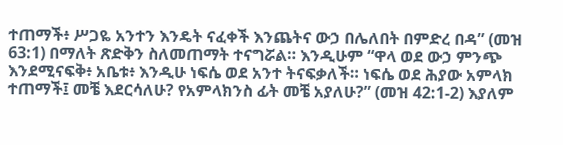ተጠማች፥ ሥጋዬ አንተን እንዴት ናፈቀች እንጨትና ውኃ በሌለበት በምድረ በዳ” (መዝ 63:1) በማለት ጽድቅን ስለመጠማት ተናግሯል። እንዲሁም “ዋላ ወደ ውኃ ምንጭ እንደሚናፍቅ፥ አቤቱ፥ እንዲሁ ነፍሴ ወደ አንተ ትናፍቃለች። ነፍሴ ወደ ሕያው አምላክ ተጠማች፤ መቼ እደርሳለሁ? የአምላክንስ ፊት መቼ አያለሁ?” (መዝ 42:1-2) እያለም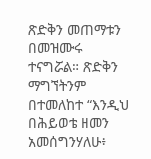ጽድቅን መጠማቱን በመዝሙሩ ተናግሯል። ጽድቅን ማግኘትንም በተመለከተ “እንዲህ በሕይወቴ ዘመን አመሰግንሃለሁ፥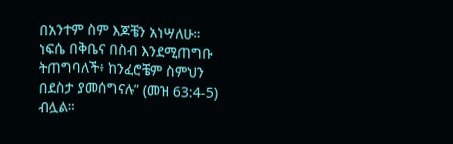በአንተም ስም እጆቼን አነሣለሁ። ነፍሴ በቅቤና በስብ እንደሚጠግቡ ትጠግባለች፥ ከንፈሮቼም ስምህን በደስታ ያመሰግናሉ” (መዝ 63:4-5) ብሏል።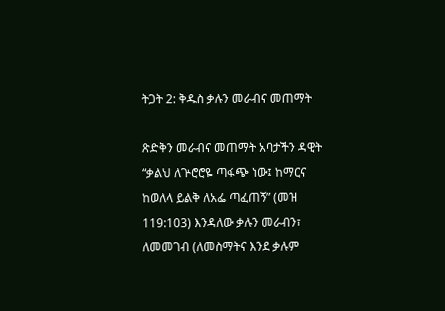ትጋት 2: ቅዱስ ቃሉን መራብና መጠማት

ጽድቅን መራብና መጠማት አባታችን ዳዊት “ቃልህ ለጕሮሮዬ ጣፋጭ ነው፤ ከማርና ከወለላ ይልቅ ለአፌ ጣፈጠኝ” (መዝ 119:103) እንዳለው ቃሉን መራብን፣ ለመመገብ (ለመስማትና እንደ ቃሉም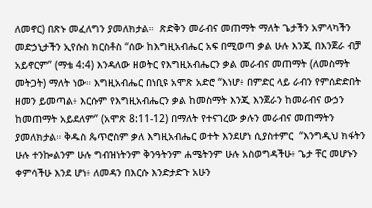ለመኖር) በጽኑ መፈለግን ያመለክታል።  ጽድቅን መራብና መጠማት ማለት ጌታችን አምላካችን መድኃኒታችን ኢየሱስ ክርስቶስ “ሰው ከእግዚአብሔር አፍ በሚወጣ ቃል ሁሉ እንጂ በእንጀራ ብቻ አይኖርም” (ማቴ 4:4) እንዳለው ዘወትር የእግዚአብሔርን ቃል መራብና መጠማት (ለመስማት መትጋት) ማለት ነው። እግዚአብሔር በነቢዩ አሞጽ አድሮ “እነሆ፥ በምድር ላይ ራብን የምሰድድበት ዘመን ይመጣል፥ እርሱም የእግዚአብሔርን ቃል ከመስማት እንጂ እንጀራን ከመራብና ውኃን ከመጠማት አይደለም” (አሞጽ 8:11-12) በማለት የተናገረው ቃሉን መራብና መጠማትን ያመለክታል። ቅዱስ ጴጥሮስም ቃለ እግዚአብሔር ወተት እንደሆነ ሲያስተምር  “እንግዲህ ክፋትን ሁሉ ተንኰልንም ሁሉ ግብዝነትንም ቅንዓትንም ሐሜትንም ሁሉ አስወግዳችሁ፥ ጌታ ቸር መሆኑን ቀምሳችሁ እንደ ሆነ፥ ለመዳን በእርሱ እንድታድጉ አሁን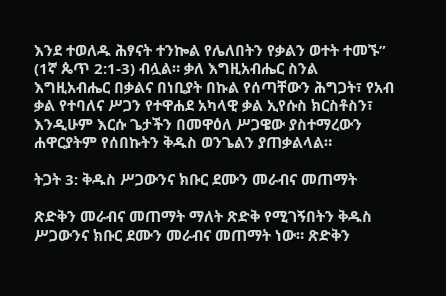እንደ ተወለዱ ሕፃናት ተንኰል የሌለበትን የቃልን ወተት ተመኙ” (1ኛ ጴጥ 2:1-3) ብሏል። ቃለ እግዚአብሔር ስንል እግዚአብሔር በቃልና በነቢያት በኩል የሰጣቸውን ሕግጋት፣ የአብ ቃል የተባለና ሥጋን የተዋሐደ አካላዊ ቃል ኢየሱስ ክርስቶስን፣ እንዲሁም እርሱ ጌታችን በመዋዕለ ሥጋዌው ያስተማረውን ሐዋርያትም የሰበኩትን ቅዱስ ወንጌልን ያጠቃልላል።

ትጋት 3: ቅዱስ ሥጋውንና ክቡር ደሙን መራብና መጠማት

ጽድቅን መራብና መጠማት ማለት ጽድቅ የሚገኝበትን ቅዱስ ሥጋውንና ክቡር ደሙን መራብና መጠማት ነው። ጽድቅን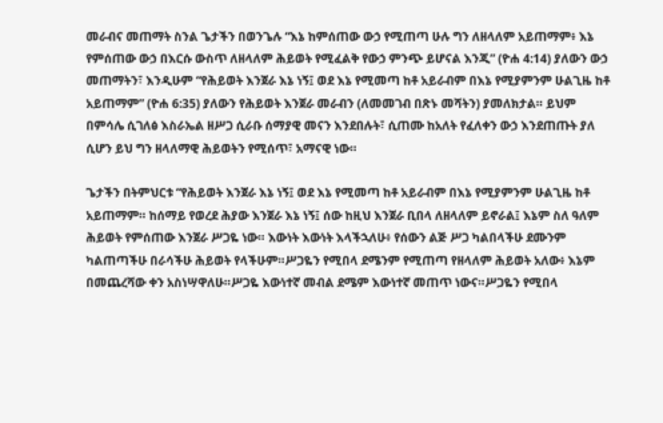መራብና መጠማት ስንል ጌታችን በወንጌሉ “እኔ ከምሰጠው ውኃ የሚጠጣ ሁሉ ግን ለዘላለም አይጠማም፥ እኔ የምሰጠው ውኃ በእርሱ ውስጥ ለዘላለም ሕይወት የሚፈልቅ የውኃ ምንጭ ይሆናል እንጂ” (ዮሐ 4:14) ያለውን ውኃ መጠማትን፣ እንዲሁም “የሕይወት እንጀራ እኔ ነኝ፤ ወደ እኔ የሚመጣ ከቶ አይራብም በእኔ የሚያምንም ሁልጊዜ ከቶ አይጠማም” (ዮሐ 6:35) ያለውን የሕይወት እንጀራ መራብን (ለመመገብ በጽኑ መሻትን) ያመለክታል። ይህም በምሳሌ ሲገለፅ እስራኤል ዘሥጋ ሲራቡ ሰማያዊ መናን እንደበሉት፣ ሲጠሙ ከአለት የፈለቀን ውኃ እንደጠጡት ያለ ሲሆን ይህ ግን ዘላለማዊ ሕይወትን የሚሰጥ፣ አማናዊ ነው።

ጌታችን በትምህርቱ “የሕይወት እንጀራ እኔ ነኝ፤ ወደ እኔ የሚመጣ ከቶ አይራብም በእኔ የሚያምንም ሁልጊዜ ከቶ አይጠማም። ከሰማይ የወረደ ሕያው እንጀራ እኔ ነኝ፤ ሰው ከዚህ እንጀራ ቢበላ ለዘላለም ይኖራል፤ እኔም ስለ ዓለም ሕይወት የምሰጠው እንጀራ ሥጋዬ ነው። እውነት እውነት እላችኋለሁ፥ የሰውን ልጅ ሥጋ ካልበላችሁ ደሙንም ካልጠጣችሁ በራሳችሁ ሕይወት የላችሁም።ሥጋዬን የሚበላ ደሜንም የሚጠጣ የዘላለም ሕይወት አለው፥ እኔም በመጨረሻው ቀን አስነሣዋለሁ።ሥጋዬ እውነተኛ መብል ደሜም እውነተኛ መጠጥ ነውና።ሥጋዬን የሚበላ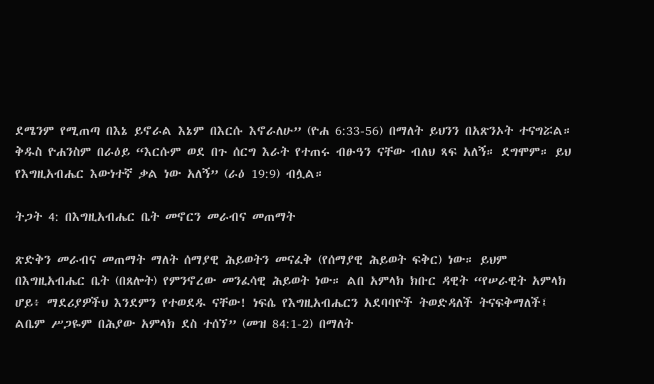ደሜንም የሚጠጣ በእኔ ይኖራል እኔም በእርሱ እኖራለሁ” (ዮሐ 6:33-56) በማለት ይህንን በአጽንኦት ተናግሯል። ቅዱስ ዮሐንስም በራዕይ “እርሱም ወደ በጉ ሰርግ እራት የተጠሩ ብፁዓን ናቸው ብለህ ጻፍ አለኝ። ደግሞም። ይህ የእግዚአብሔር እውነተኛ ቃል ነው አለኝ” (ራዕ 19:9) ብሏል።

ትጋት 4: በእግዚአብሔር ቤት መኖርን መራብና መጠማት

ጽድቅን መራብና መጠማት ማለት ሰማያዊ ሕይወትን መናፈቅ (የሰማያዊ ሕይወት ፍቅር) ነው። ይህም በእግዚአብሔር ቤት (በጸሎት) የምንኖረው መንፈሳዊ ሕይወት ነው። ልበ አምላክ ክቡር ዳዊት “የሠራዊት አምላክ ሆይ፥ ማደሪያዎችህ እንደምን የተወደዱ ናቸው! ነፍሴ የእግዚአብሔርን አደባባዮች ትወድዳለች ትናፍቅማለች፤ ልቤም ሥጋዬም በሕያው አምላክ ደስ ተሰኘ” (መዝ 84:1-2) በማለት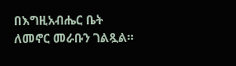በእግዚአብሔር ቤት ለመኖር መራቡን ገልጿል።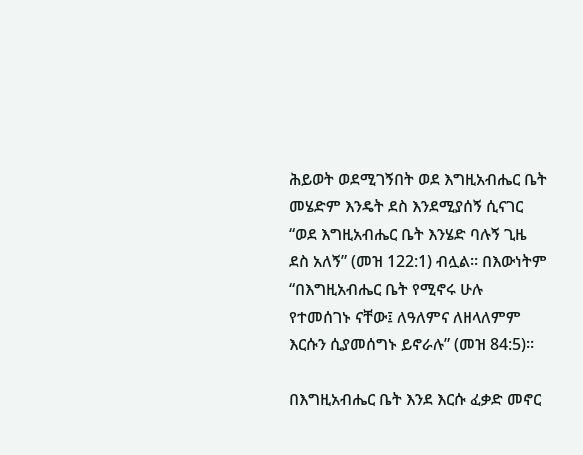ሕይወት ወደሚገኝበት ወደ እግዚአብሔር ቤት መሄድም እንዴት ደስ እንደሚያሰኝ ሲናገር “ወደ እግዚአብሔር ቤት እንሄድ ባሉኝ ጊዜ ደስ አለኝ” (መዝ 122:1) ብሏል። በእውነትም “በእግዚአብሔር ቤት የሚኖሩ ሁሉ የተመሰገኑ ናቸው፤ ለዓለምና ለዘላለምም እርሱን ሲያመሰግኑ ይኖራሉ” (መዝ 84:5)።

በእግዚአብሔር ቤት እንደ እርሱ ፈቃድ መኖር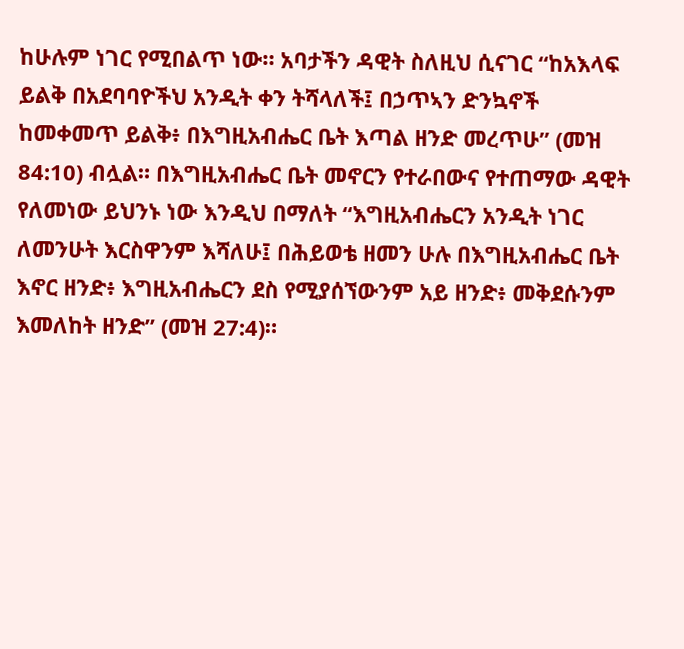ከሁሉም ነገር የሚበልጥ ነው። አባታችን ዳዊት ስለዚህ ሲናገር “ከአእላፍ ይልቅ በአደባባዮችህ አንዲት ቀን ትሻላለች፤ በኃጥኣን ድንኳኖች ከመቀመጥ ይልቅ፥ በእግዚአብሔር ቤት እጣል ዘንድ መረጥሁ” (መዝ 84:10) ብሏል። በእግዚአብሔር ቤት መኖርን የተራበውና የተጠማው ዳዊት የለመነው ይህንኑ ነው እንዲህ በማለት “እግዚአብሔርን አንዲት ነገር ለመንሁት እርስዋንም እሻለሁ፤ በሕይወቴ ዘመን ሁሉ በእግዚአብሔር ቤት እኖር ዘንድ፥ እግዚአብሔርን ደስ የሚያሰኘውንም አይ ዘንድ፥ መቅደሱንም እመለከት ዘንድ” (መዝ 27:4)።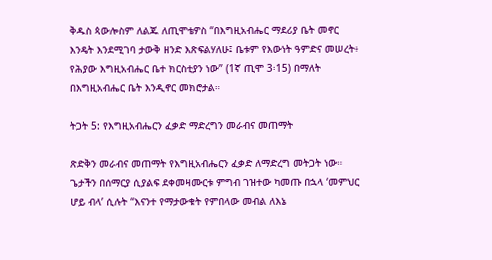ቅዱስ ጳውሎስም ለልጁ ለጢሞቴዎስ “በእግዚአብሔር ማደሪያ ቤት መኖር እንዴት እንደሚገባ ታውቅ ዘንድ እጽፍልሃለሁ፤ ቤቱም የእውነት ዓምድና መሠረት፥ የሕያው እግዚአብሔር ቤተ ክርስቲያን ነው” (1ኛ ጢሞ 3፡15) በማለት በእግዚአብሔር ቤት እንዲኖር መክሮታል።

ትጋት 5: የእግዚአብሔርን ፈቃድ ማድረግን መራብና መጠማት

ጽድቅን መራብና መጠማት የእግዚአብሔርን ፈቃድ ለማድረግ መትጋት ነው። ጌታችን በሰማርያ ሲያልፍ ደቀመዛሙርቱ ምግብ ገዝተው ካመጡ በኋላ ‘መምህር ሆይ ብላ’ ሲሉት “እናንተ የማታውቁት የምበላው መብል ለእኔ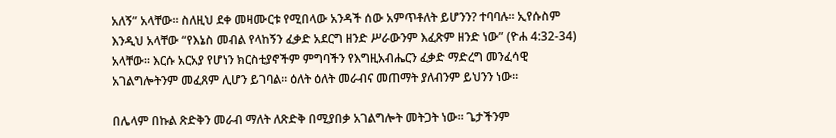አለኝ” አላቸው። ስለዚህ ደቀ መዛሙርቱ የሚበላው አንዳች ሰው አምጥቶለት ይሆንን? ተባባሉ። ኢየሱስም እንዲህ አላቸው “የእኔስ መብል የላከኝን ፈቃድ አደርግ ዘንድ ሥራውንም እፈጽም ዘንድ ነው” (ዮሐ 4:32-34) አላቸው። እርሱ አርአያ የሆነን ክርስቲያኖችም ምግባችን የእግዚአብሔርን ፈቃድ ማድረግ መንፈሳዊ አገልግሎትንም መፈጸም ሊሆን ይገባል። ዕለት ዕለት መራብና መጠማት ያለብንም ይህንን ነው።

በሌላም በኩል ጽድቅን መራብ ማለት ለጽድቅ በሚያበቃ አገልግሎት መትጋት ነው። ጌታችንም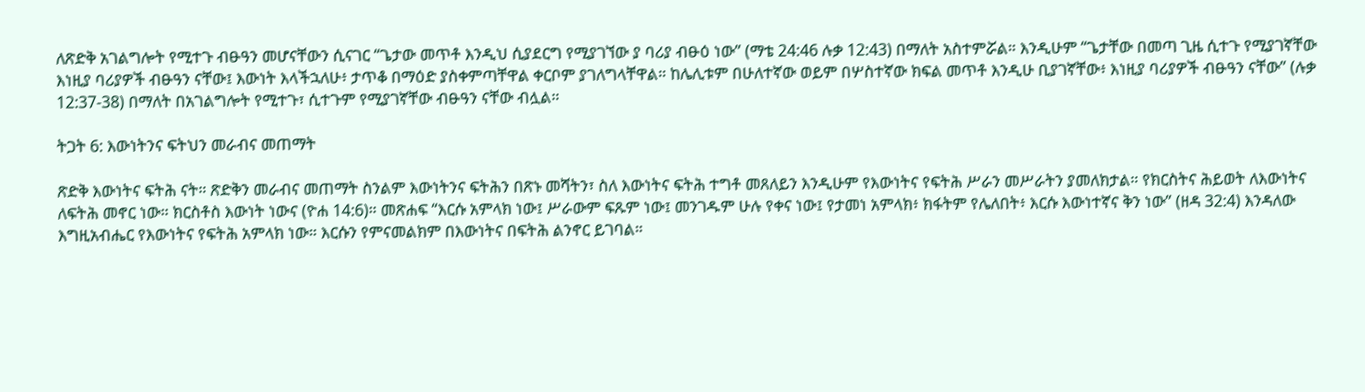ለጽድቅ አገልግሎት የሚተጉ ብፁዓን መሆናቸውን ሲናገር “ጌታው መጥቶ እንዲህ ሲያደርግ የሚያገኘው ያ ባሪያ ብፁዕ ነው” (ማቴ 24:46 ሉቃ 12:43) በማለት አስተምሯል። እንዲሁም “ጌታቸው በመጣ ጊዜ ሲተጉ የሚያገኛቸው እነዚያ ባሪያዎች ብፁዓን ናቸው፤ እውነት እላችኋለሁ፥ ታጥቆ በማዕድ ያስቀምጣቸዋል ቀርቦም ያገለግላቸዋል። ከሌሊቱም በሁለተኛው ወይም በሦስተኛው ክፍል መጥቶ እንዲሁ ቢያገኛቸው፥ እነዚያ ባሪያዎች ብፁዓን ናቸው” (ሉቃ 12:37-38) በማለት በአገልግሎት የሚተጉ፣ ሲተጉም የሚያገኛቸው ብፁዓን ናቸው ብሏል።

ትጋት 6: እውነትንና ፍትህን መራብና መጠማት

ጽድቅ እውነትና ፍትሕ ናት። ጽድቅን መራብና መጠማት ስንልም እውነትንና ፍትሕን በጽኑ መሻትን፣ ስለ እውነትና ፍትሕ ተግቶ መጸለይን እንዲሁም የእውነትና የፍትሕ ሥራን መሥራትን ያመለክታል። የክርስትና ሕይወት ለእውነትና ለፍትሕ መኖር ነው። ክርስቶስ እውነት ነውና (ዮሐ 14:6)። መጽሐፍ “እርሱ አምላክ ነው፤ ሥራውም ፍጹም ነው፤ መንገዱም ሁሉ የቀና ነው፤ የታመነ አምላክ፥ ክፋትም የሌለበት፥ እርሱ እውነተኛና ቅን ነው” (ዘዳ 32:4) እንዳለው እግዚአብሔር የእውነትና የፍትሕ አምላክ ነው። እርሱን የምናመልክም በእውነትና በፍትሕ ልንኖር ይገባል።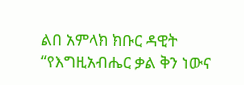ልበ አምላክ ክቡር ዳዊት “የእግዚአብሔር ቃል ቅን ነውና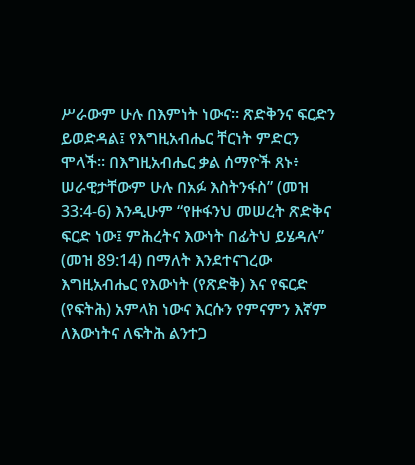ሥራውም ሁሉ በእምነት ነውና። ጽድቅንና ፍርድን ይወድዳል፤ የእግዚአብሔር ቸርነት ምድርን ሞላች። በእግዚአብሔር ቃል ሰማዮች ጸኑ፥ ሠራዊታቸውም ሁሉ በአፉ እስትንፋስ” (መዝ 33:4-6) እንዲሁም “የዙፋንህ መሠረት ጽድቅና ፍርድ ነው፤ ምሕረትና እውነት በፊትህ ይሄዳሉ” (መዝ 89:14) በማለት እንደተናገረው እግዚአብሔር የእውነት (የጽድቅ) እና የፍርድ (የፍትሕ) አምላክ ነውና እርሱን የምናምን እኛም ለእውነትና ለፍትሕ ልንተጋ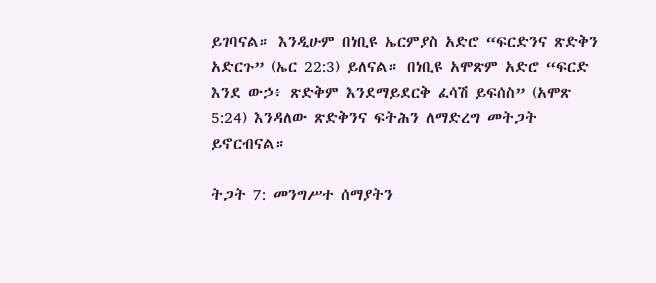ይገባናል። እንዲሁም በነቢዩ ኤርምያስ አድሮ “ፍርድንና ጽድቅን አድርጉ” (ኤር 22:3) ይለናል። በነቢዩ አሞጽም አድሮ “ፍርድ እንደ ውኃ፥ ጽድቅም እንደማይደርቅ ፈሳሽ ይፍሰስ” (አሞጽ 5:24) እንዳለው ጽድቅንና ፍትሕን ለማድረግ መትጋት ይኖርብናል።

ትጋት 7: መንግሥተ ሰማያትን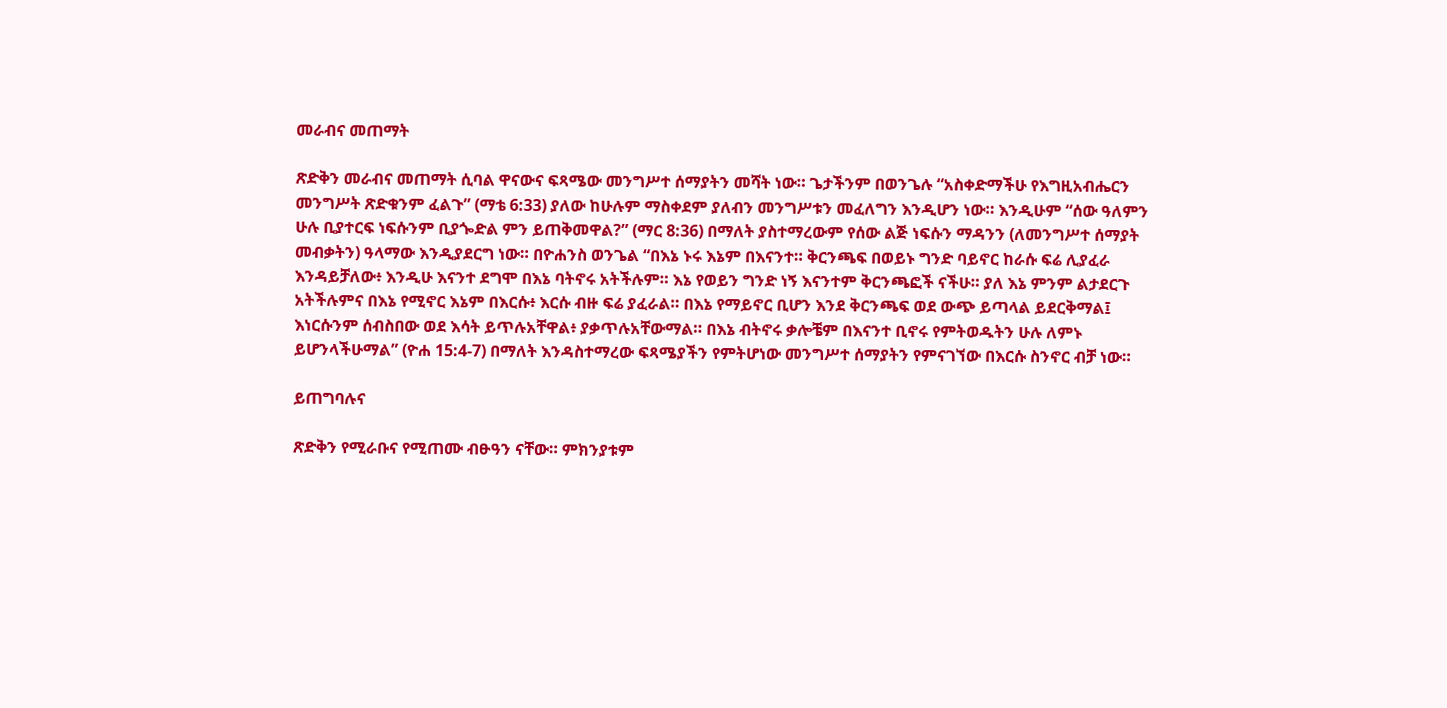መራብና መጠማት

ጽድቅን መራብና መጠማት ሲባል ዋናውና ፍጻሜው መንግሥተ ሰማያትን መሻት ነው። ጌታችንም በወንጌሉ “አስቀድማችሁ የእግዚአብሔርን መንግሥት ጽድቁንም ፈልጉ” (ማቴ 6:33) ያለው ከሁሉም ማስቀደም ያለብን መንግሥቱን መፈለግን እንዲሆን ነው። እንዲሁም “ሰው ዓለምን ሁሉ ቢያተርፍ ነፍሱንም ቢያጐድል ምን ይጠቅመዋል?” (ማር 8:36) በማለት ያስተማረውም የሰው ልጅ ነፍሱን ማዳንን (ለመንግሥተ ሰማያት መብቃትን) ዓላማው እንዲያደርግ ነው። በዮሐንስ ወንጌል “በእኔ ኑሩ እኔም በእናንተ። ቅርንጫፍ በወይኑ ግንድ ባይኖር ከራሱ ፍሬ ሊያፈራ እንዳይቻለው፥ እንዲሁ እናንተ ደግሞ በእኔ ባትኖሩ አትችሉም። እኔ የወይን ግንድ ነኝ እናንተም ቅርንጫፎች ናችሁ። ያለ እኔ ምንም ልታደርጉ አትችሉምና በእኔ የሚኖር እኔም በእርሱ፥ እርሱ ብዙ ፍሬ ያፈራል። በእኔ የማይኖር ቢሆን እንደ ቅርንጫፍ ወደ ውጭ ይጣላል ይደርቅማል፤ እነርሱንም ሰብስበው ወደ እሳት ይጥሉአቸዋል፥ ያቃጥሉአቸውማል። በእኔ ብትኖሩ ቃሎቼም በእናንተ ቢኖሩ የምትወዱትን ሁሉ ለምኑ ይሆንላችሁማል” (ዮሐ 15:4-7) በማለት እንዳስተማረው ፍጻሜያችን የምትሆነው መንግሥተ ሰማያትን የምናገኘው በእርሱ ስንኖር ብቻ ነው።

ይጠግባሉና

ጽድቅን የሚራቡና የሚጠሙ ብፁዓን ናቸው። ምክንያቱም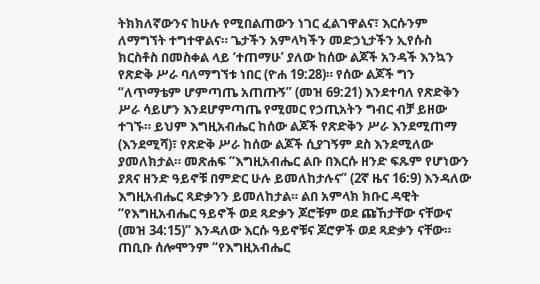ትክክለኛውንና ከሁሉ የሚበልጠውን ነገር ፈልገዋልና፣ እርሱንም ለማግኘት ተግተዋልና። ጌታችን አምላካችን መድኃኒታችን ኢየሱስ ክርስቶስ በመስቀል ላይ ‘ተጠማሁ’ ያለው ከሰው ልጆች አንዳች እንኳን የጽድቅ ሥራ ባለማግኘቱ ነበር (ዮሐ 19:28)። የሰው ልጆች ግን “ለጥማቴም ሆምጣጤ አጠጡኝ” (መዝ 69:21) እንደተባለ የጽድቅን ሥራ ሳይሆን እንደሆምጣጤ የሚመር የኃጢአትን ግብር ብቻ ይዘው ተገኙ። ይህም እግዚአብሔር ከሰው ልጆች የጽድቅን ሥራ እንደሚጠማ (እንደሚሻ)፣ የጽድቅ ሥራ ከሰው ልጆች ሲያገኝም ደስ እንደሚለው ያመለክታል። መጽሐፍ “እግዚአብሔር ልቡ በእርሱ ዘንድ ፍጹም የሆነውን ያጸና ዘንድ ዓይኖቹ በምድር ሁሉ ይመለከታሉና” (2ኛ ዜና 16:9) እንዳለው እግዚአብሔር ጻድቃንን ይመለከታል። ልበ አምላክ ክቡር ዳዊት “የእግዚአብሔር ዓይኖች ወደ ጻድቃን ጆሮቹም ወደ ጩኸታቸው ናቸውና (መዝ 34:15)” እንዳለው እርሱ ዓይኖቹና ጆሮዎች ወደ ጻድቃን ናቸው። ጠቢቡ ሰሎሞንም “የእግዚአብሔር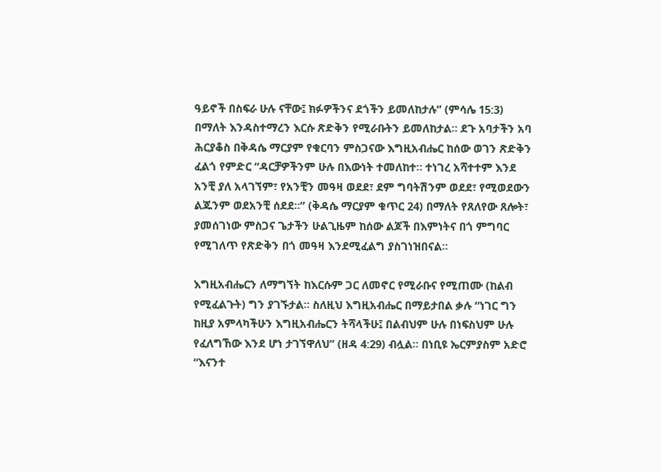ዓይኖች በስፍራ ሁሉ ናቸው፤ ክፉዎችንና ደጎችን ይመለከታሉ” (ምሳሌ 15:3) በማለት እንዳስተማረን እርሱ ጽድቅን የሚራቡትን ይመለከታል። ደጉ አባታችን አባ ሕርያቆስ በቅዳሴ ማርያም የቁርባን ምስጋናው እግዚአብሔር ከሰው ወገን ጽድቅን ፈልጎ የምድር “ዳርቻዎችንም ሁሉ በእውነት ተመለከተ። ተነገረ አሻተተም እንደ አንቺ ያለ አላገኘም፣ የአንቺን መዓዛ ወደደ፣ ደም ግባትሽንም ወደደ፣ የሚወደውን ልጁንም ወደአንቺ ሰደደ።” (ቅዳሴ ማርያም ቁጥር 24) በማለት የጸለየው ጸሎት፣ ያመሰገነው ምስጋና ጌታችን ሁልጊዜም ከሰው ልጆች በእምነትና በጎ ምግባር የሚገለጥ የጽድቅን በጎ መዓዛ እንደሚፈልግ ያስገነዝበናል።

እግዚአብሔርን ለማግኘት ከእርሱም ጋር ለመኖር የሚራቡና የሚጠሙ (ከልብ የሚፈልጉት) ግን ያገኙታል። ስለዚህ እግዚአብሔር በማይታበል ቃሉ “ነገር ግን ከዚያ አምላካችሁን እግዚአብሔርን ትሻላችሁ፤ በልብህም ሁሉ በነፍስህም ሁሉ የፈለግኸው እንደ ሆነ ታገኘዋለህ” (ዘዳ 4:29) ብሏል። በነቢዩ ኤርምያስም አድሮ “እናንተ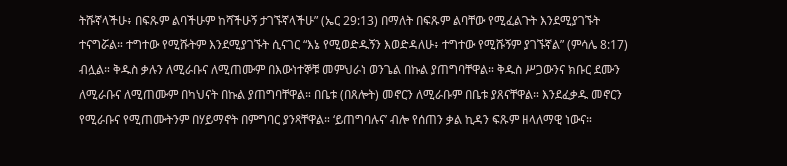ትሹኛላችሁ፥ በፍጹም ልባችሁም ከሻችሁኝ ታገኙኛላችሁ” (ኤር 29:13) በማለት በፍጹም ልባቸው የሚፈልጉት እንደሚያገኙት ተናግሯል። ተግተው የሚሹትም እንደሚያገኙት ሲናገር “እኔ የሚወድዱኝን እወድዳለሁ፥ ተግተው የሚሹኝም ያገኙኛል” (ምሳሌ 8:17) ብሏል። ቅዱስ ቃሉን ለሚራቡና ለሚጠሙም በእውነተኞቹ መምህራነ ወንጌል በኩል ያጠግባቸዋል። ቅዱስ ሥጋውንና ክቡር ደሙን ለሚራቡና ለሚጠሙም በካህናት በኩል ያጠግባቸዋል። በቤቱ (በጸሎት) መኖርን ለሚራቡም በቤቱ ያጸናቸዋል። እንደፈቃዱ መኖርን የሚራቡና የሚጠሙትንም በሃይማኖት በምግባር ያንጻቸዋል። ‘ይጠግባሉና’ ብሎ የሰጠን ቃል ኪዳን ፍጹም ዘላለማዊ ነውና።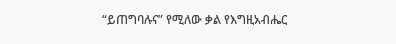“ይጠግባሉና” የሚለው ቃል የእግዚአብሔር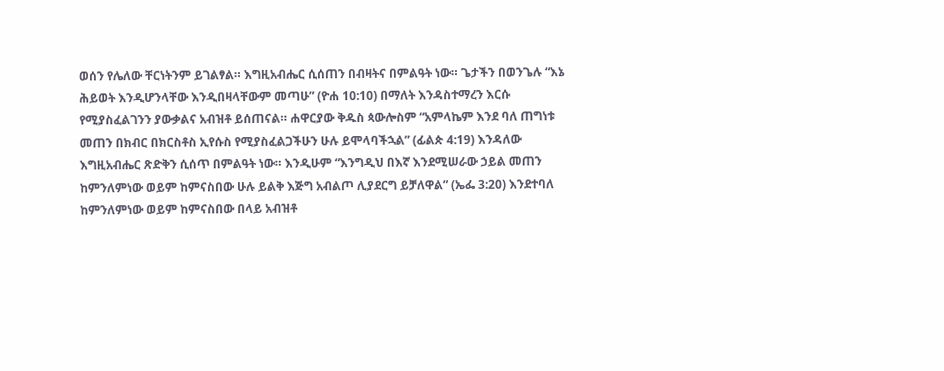ወሰን የሌለው ቸርነትንም ይገልፃል። እግዚአብሔር ሲሰጠን በብዛትና በምልዓት ነው። ጌታችን በወንጌሉ “እኔ ሕይወት እንዲሆንላቸው እንዲበዛላቸውም መጣሁ” (ዮሐ 10:10) በማለት እንዳስተማረን እርሱ የሚያስፈልገንን ያውቃልና አብዝቶ ይሰጠናል። ሐዋርያው ቅዱስ ጳውሎስም “አምላኬም እንደ ባለ ጠግነቱ መጠን በክብር በክርስቶስ ኢየሱስ የሚያስፈልጋችሁን ሁሉ ይሞላባችኋል” (ፊልጵ 4:19) እንዳለው እግዚአብሔር ጽድቅን ሲሰጥ በምልዓት ነው። እንዲሁም “እንግዲህ በእኛ እንደሚሠራው ኃይል መጠን ከምንለምነው ወይም ከምናስበው ሁሉ ይልቅ እጅግ አብልጦ ሊያደርግ ይቻለዋል” (ኤፌ 3:20) እንደተባለ ከምንለምነው ወይም ከምናስበው በላይ አብዝቶ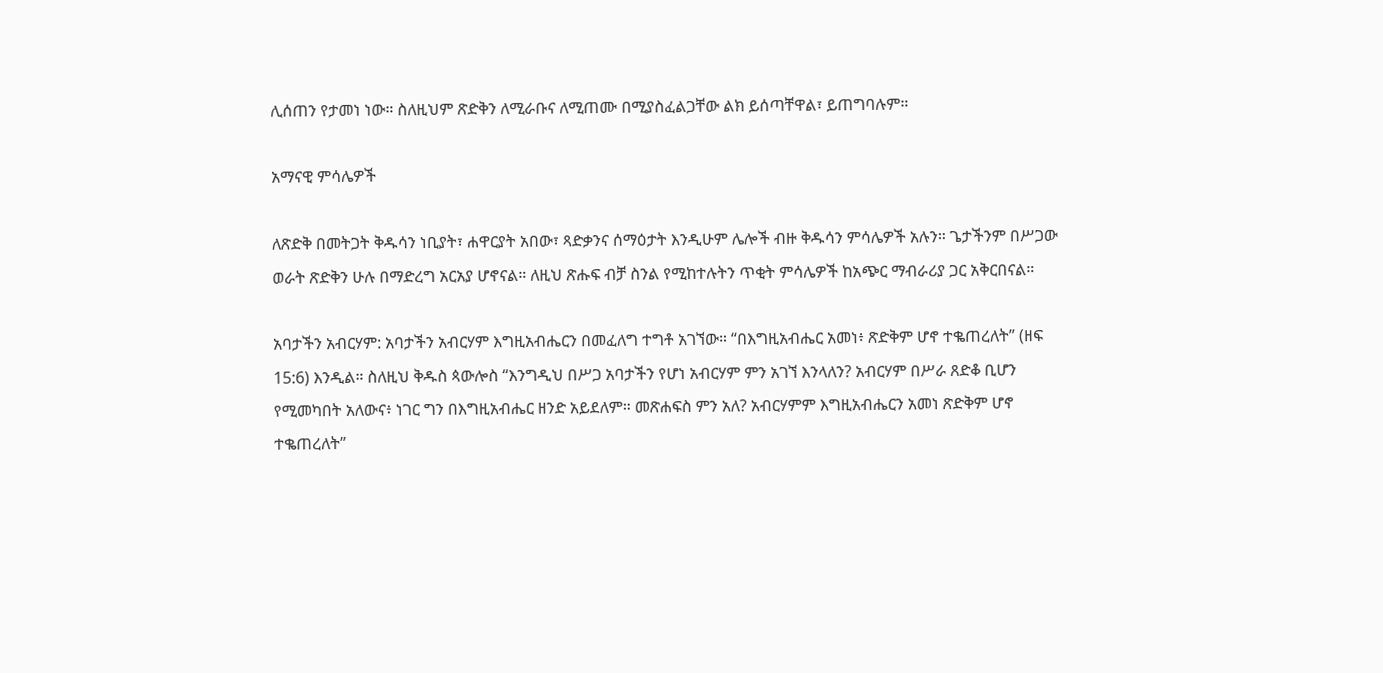ሊሰጠን የታመነ ነው። ስለዚህም ጽድቅን ለሚራቡና ለሚጠሙ በሚያስፈልጋቸው ልክ ይሰጣቸዋል፣ ይጠግባሉም።

አማናዊ ምሳሌዎች

ለጽድቅ በመትጋት ቅዱሳን ነቢያት፣ ሐዋርያት አበው፣ ጻድቃንና ሰማዕታት እንዲሁም ሌሎች ብዙ ቅዱሳን ምሳሌዎች አሉን። ጌታችንም በሥጋው ወራት ጽድቅን ሁሉ በማድረግ አርአያ ሆኖናል። ለዚህ ጽሑፍ ብቻ ስንል የሚከተሉትን ጥቂት ምሳሌዎች ከአጭር ማብራሪያ ጋር አቅርበናል።

አባታችን አብርሃም: አባታችን አብርሃም እግዚአብሔርን በመፈለግ ተግቶ አገኘው። “በእግዚአብሔር አመነ፥ ጽድቅም ሆኖ ተቈጠረለት” (ዘፍ 15:6) እንዲል። ስለዚህ ቅዱስ ጳውሎስ “እንግዲህ በሥጋ አባታችን የሆነ አብርሃም ምን አገኘ እንላለን? አብርሃም በሥራ ጸድቆ ቢሆን የሚመካበት አለውና፥ ነገር ግን በእግዚአብሔር ዘንድ አይደለም። መጽሐፍስ ምን አለ? አብርሃምም እግዚአብሔርን አመነ ጽድቅም ሆኖ ተቈጠረለት”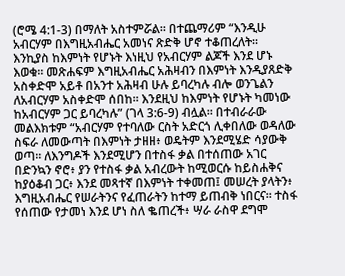(ሮሜ 4:1-3) በማለት አስተምሯል። በተጨማሪም “እንዲሁ አብርሃም በእግዚአብሔር አመነና ጽድቅ ሆኖ ተቆጠረለት። እንኪያስ ከእምነት የሆኑት እነዚህ የአብርሃም ልጆች እንደ ሆኑ እወቁ። መጽሐፍም እግዚአብሔር አሕዛብን በእምነት እንዲያጸድቅ አስቀድሞ አይቶ በአንተ አሕዛብ ሁሉ ይባረካሉ ብሎ ወንጌልን ለአብርሃም አስቀድሞ ሰበከ። እንደዚህ ከእምነት የሆኑት ካመነው ከአብርሃም ጋር ይባረካሉ” (ገላ 3:6-9) ብሏል። በተብራራው መልእክቱም “አብርሃም የተባለው ርስት አድርጎ ሊቀበለው ወዳለው ስፍራ ለመውጣት በእምነት ታዘዘ፥ ወዴትም እንደሚሄድ ሳያውቅ ወጣ። ለእንግዶች እንደሚሆን በተስፋ ቃል በተሰጠው አገር በድንኳን ኖሮ፥ ያን የተስፋ ቃል አብረውት ከሚወርሱ ከይስሐቅና ከያዕቆብ ጋር፥ እንደ መጻተኛ በእምነት ተቀመጠ፤ መሠረት ያላትን፥ እግዚአብሔር የሠራትንና የፈጠራትን ከተማ ይጠብቅ ነበርና። ተስፋ የሰጠው የታመነ እንደ ሆነ ስለ ቈጠረች፥ ሣራ ራስዋ ደግሞ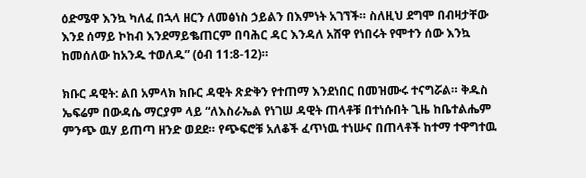ዕድሜዋ እንኳ ካለፈ በኋላ ዘርን ለመፅነስ ኃይልን በእምነት አገኘች። ስለዚህ ደግሞ በብዛታቸው እንደ ሰማይ ኮከብ እንደማይቈጠርም በባሕር ዳር እንዳለ አሸዋ የነበሩት የሞተን ሰው እንኳ ከመሰለው ከአንዱ ተወለዱ” (ዕብ 11:8-12)።

ክቡር ዳዊት: ልበ አምላክ ክቡር ዳዊት ጽድቅን የተጠማ እንደነበር በመዝሙሩ ተናግሯል። ቅዱስ ኤፍሬም በውዳሴ ማርያም ላይ “ለእስራኤል የነገሠ ዳዊት ጠላቶቹ በተነሱበት ጊዜ ከቤተልሔም ምንጭ ዉሃ ይጠጣ ዘንድ ወደደ። የጭፍሮቹ አለቆች ፈጥነዉ ተነሡና በጠላቶች ከተማ ተዋግተዉ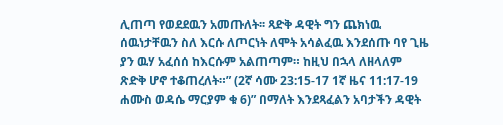ሊጠጣ የወደደዉን አመጡለት፡፡ ጻድቅ ዳዊት ግን ጨክነዉ ሰዉነታቸዉን ስለ እርሱ ለጦርነት ለሞት አሳልፈዉ እንደሰጡ ባየ ጊዜ ያን ዉሃ አፈሰሰ ከእርሱም አልጠጣም። ከዚህ በኋላ ለዘላለም ጽድቅ ሆኖ ተቆጠረለት።” (2ኛ ሳሙ 23:15-17 1ኛ ዜና 11:17-19 ሐሙስ ወዳሴ ማርያም ቁ 6)” በማለት እንደጻፈልን አባታችን ዳዊት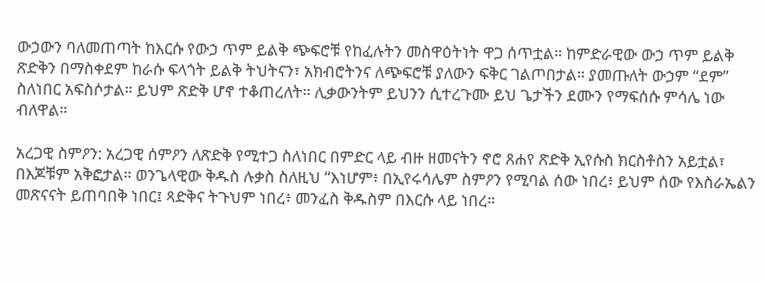ውኃውን ባለመጠጣት ከእርሱ የውኃ ጥም ይልቅ ጭፍሮቹ የከፈሉትን መስዋዕትነት ዋጋ ሰጥቷል። ከምድራዊው ውኃ ጥም ይልቅ ጽድቅን በማስቀደም ከራሱ ፍላጎት ይልቅ ትህትናን፣ አክብሮትንና ለጭፍሮቹ ያለውን ፍቅር ገልጦበታል። ያመጡለት ውኃም “ደም” ስለነበር አፍስሶታል። ይህም ጽድቅ ሆኖ ተቆጠረለት። ሊቃውንትም ይህንን ሲተረጉሙ ይህ ጌታችን ደሙን የማፍሰሱ ምሳሌ ነው ብለዋል።

አረጋዊ ስምዖን: አረጋዊ ሰምዖን ለጽድቅ የሚተጋ ስለነበር በምድር ላይ ብዙ ዘመናትን ኖሮ ጸሐየ ጽድቅ ኢየሱስ ክርስቶስን አይቷል፣ በእጆቹም አቅፎታል። ወንጌላዊው ቅዱስ ሉቃስ ስለዚህ “እነሆም፥ በኢየሩሳሌም ስምዖን የሚባል ሰው ነበረ፥ ይህም ሰው የእስራኤልን መጽናናት ይጠባበቅ ነበር፤ ጻድቅና ትጉህም ነበረ፥ መንፈስ ቅዱስም በእርሱ ላይ ነበረ።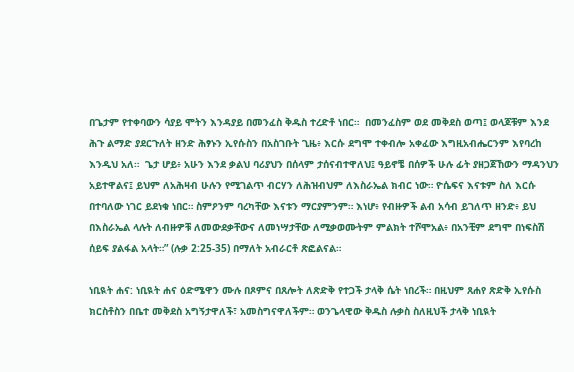በጌታም የተቀባውን ሳያይ ሞትን እንዳያይ በመንፈስ ቅዱስ ተረድቶ ነበር።  በመንፈስም ወደ መቅደስ ወጣ፤ ወላጆቹም እንደ ሕጉ ልማድ ያደርጉለት ዘንድ ሕፃኑን ኢየሱስን በአስገቡት ጊዜ፥ እርሱ ደግሞ ተቀብሎ አቀፈው እግዚአብሔርንም እየባረከ እንዲህ አለ።  ጌታ ሆይ፥ አሁን እንደ ቃልህ ባሪያህን በሰላም ታሰናብተዋለህ፤ ዓይኖቼ በሰዎች ሁሉ ፊት ያዘጋጀኸውን ማዳንህን አይተዋልና፤ ይህም ለአሕዛብ ሁሉን የሚገልጥ ብርሃን ለሕዝብህም ለእስራኤል ክብር ነው። ዮሴፍና እናቱም ስለ እርሱ በተባለው ነገር ይደነቁ ነበር። ስምዖንም ባረካቸው እናቱን ማርያምንም። እነሆ፥ የብዙዎች ልብ አሳብ ይገለጥ ዘንድ፥ ይህ በእስራኤል ላሉት ለብዙዎቹ ለመውደቃቸውና ለመነሣታቸው ለሚቃወሙትም ምልክት ተሾሞአል፥ በአንቺም ደግሞ በነፍስሽ ሰይፍ ያልፋል አላት።” (ሉቃ 2:25-35) በማለት አብራርቶ ጽፎልናል።

ነቢዪት ሐና: ነቢዪት ሐና ዕድሜዋን ሙሉ በጾምና በጸሎት ለጽድቅ የተጋች ታላቅ ሴት ነበረች። በዚህም ጸሐየ ጽድቅ ኢየሱስ ክርስቶስን በቤተ መቅደስ አግኝታዋለች፣ አመስግናዋለችም። ወንጌላዊው ቅዱስ ሉቃስ ስለዚህች ታላቅ ነቢዪት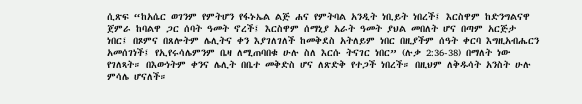ሲጽፍ “ከአሴር ወገንም የምትሆን የፋኑኤል ልጅ ሐና የምትባል አንዲት ነቢይት ነበረች፤ እርስዋም ከድንግልናዋ ጀምራ ከባልዋ ጋር ሰባት ዓመት ኖረች፤ እርስዋም ሰማኒያ አራት ዓመት ያህል መበለት ሆና በጣም አርጅታ ነበር፤ በጾምና በጸሎትም ሌሊትና ቀን እያገለገለች ከመቅደስ አትለይም ነበር በዚያችም ሰዓት ቀርባ እግዚአብሔርን አመሰገነች፤ የኢየሩሳሌምንም ቤዛ ለሚጠባበቁ ሁሉ ስለ እርሱ ትናገር ነበር” (ሉቃ 2:36-38) በማለት ነው የገለጻት። በእውነትም ቀንና ሌሊት በቤተ መቅድስ ሆና ለጽድቅ የተጋች ነበረች። በዚህም ለቅዱሳት አንስት ሁሉ ምሳሌ ሆናለች።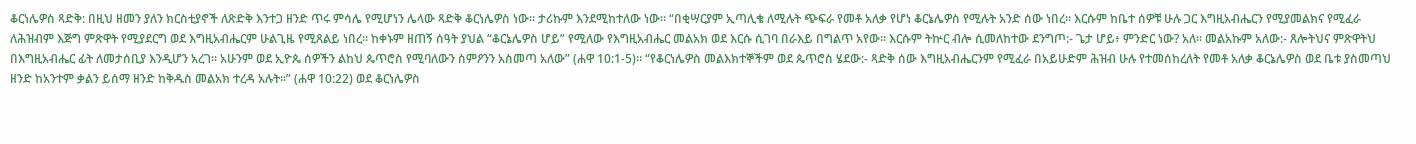ቆርነሌዎስ ጻድቅ: በዚህ ዘመን ያለን ክርስቲያኖች ለጽድቅ እንተጋ ዘንድ ጥሩ ምሳሌ የሚሆነን ሌላው ጻድቅ ቆርነሌዎስ ነው። ታሪኩም እንደሚከተለው ነው። “በቂሣርያም ኢጣሊቄ ለሚሉት ጭፍራ የመቶ አለቃ የሆነ ቆርኔሌዎስ የሚሉት አንድ ሰው ነበረ። እርሱም ከቤተ ሰዎቹ ሁሉ ጋር እግዚአብሔርን የሚያመልክና የሚፈራ ለሕዝብም እጅግ ምጽዋት የሚያደርግ ወደ እግዚአብሔርም ሁልጊዜ የሚጸልይ ነበረ። ከቀኑም ዘጠኝ ሰዓት ያህል “ቆርኔሌዎስ ሆይ” የሚለው የእግዚአብሔር መልአክ ወደ እርሱ ሲገባ በራእይ በግልጥ አየው። እርሱም ትኵር ብሎ ሲመለከተው ደንግጦ:- ጌታ ሆይ፥ ምንድር ነው? አለ። መልአኩም አለው:- ጸሎትህና ምጽዋትህ በእግዚአብሔር ፊት ለመታሰቢያ እንዲሆን አረገ። አሁንም ወደ ኢዮጴ ሰዎችን ልከህ ጴጥሮስ የሚባለውን ስምዖንን አስመጣ አለው” (ሐዋ 10:1-5)። “የቆርነሌዎስ መልእክተኞችም ወደ ጴጥሮስ ሄደው:- ጻድቅ ሰው እግዚአብሔርንም የሚፈራ በአይሁድም ሕዝብ ሁሉ የተመሰከረለት የመቶ አለቃ ቆርኔሌዎስ ወደ ቤቱ ያስመጣህ ዘንድ ከአንተም ቃልን ይሰማ ዘንድ ከቅዱስ መልአክ ተረዳ አሉት።” (ሐዋ 10:22) ወደ ቆርነሌዎስ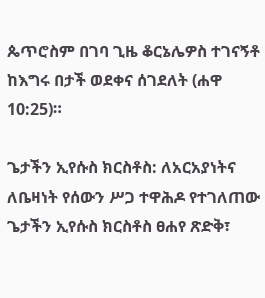ጴጥሮስም በገባ ጊዜ ቆርኔሌዎስ ተገናኝቶ ከእግሩ በታች ወደቀና ሰገደለት (ሐዋ 10:25)።

ጌታችን ኢየሱስ ክርስቶስ: ለአርአያነትና ለቤዛነት የሰውን ሥጋ ተዋሕዶ የተገለጠው ጌታችን ኢየሱስ ክርስቶስ ፀሐየ ጽድቅ፣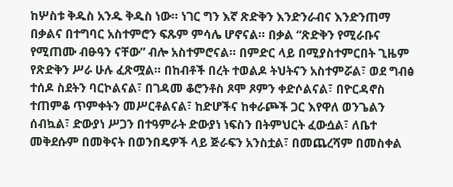ከሦስቱ ቅዱስ አንዱ ቅዱስ ነው። ነገር ግን እኛ ጽድቅን እንድንራብና እንድንጠማ በቃልና በተግባር አስተምሮን ፍጹም ምሳሌ ሆኖናል። በቃል “ጽድቅን የሚራቡና የሚጠሙ ብፁዓን ናቸው” ብሎ አስተምሮናል። በምድር ላይ በሚያስተምርበት ጊዜም የጽድቅን ሥራ ሁሉ ፈጽሟል። በከብቶች በረት ተወልዶ ትህትናን አስተምሯል፣ ወደ ግብፅ ተሰዶ ስደትን ባርኮልናል፣ በገዳመ ቆሮንቶስ ጾሞ ጾምን ቀድሶልናል፣ በዮርዳኖስ ተጠምቆ ጥምቀትን መሥርቶልናል፣ ከድሆችና ከቀራጮች ጋር እየዋለ ወንጌልን ሰብኳል፣ ድውያነ ሥጋን በተዓምራት ድውያነ ነፍስን በትምህርት ፈውሷል፣ ለቤተ መቅደሱም በመቅናት በወንበዴዎች ላይ ጅራፍን አንስቷል፣ በመጨረሻም በመስቀል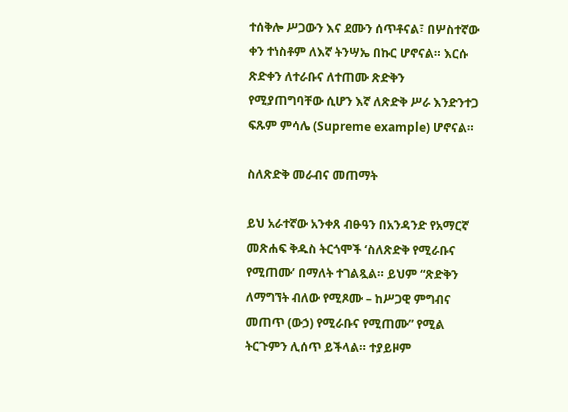ተሰቅሎ ሥጋውን እና ደሙን ሰጥቶናል፣ በሦስተኛው ቀን ተነስቶም ለእኛ ትንሣኤ በኩር ሆኖናል። እርሱ ጽድቀን ለተራቡና ለተጠሙ ጽድቅን የሚያጠግባቸው ሲሆን እኛ ለጽድቅ ሥራ እንድንተጋ ፍጹም ምሳሌ (Supreme example) ሆኖናል።

ስለጽድቅ መራብና መጠማት

ይህ አራተኛው አንቀጸ ብፁዓን በአንዳንድ የአማርኛ መጽሐፍ ቅዱስ ትርጎሞች ‘ስለጽድቅ የሚራቡና የሚጠሙ’ በማለት ተገልጿል። ይህም “ጽድቅን ለማግኘት ብለው የሚጾሙ – ከሥጋዊ ምግብና መጠጥ (ውኃ) የሚራቡና የሚጠሙ” የሚል ትርጉምን ሊሰጥ ይችላል። ተያይዞም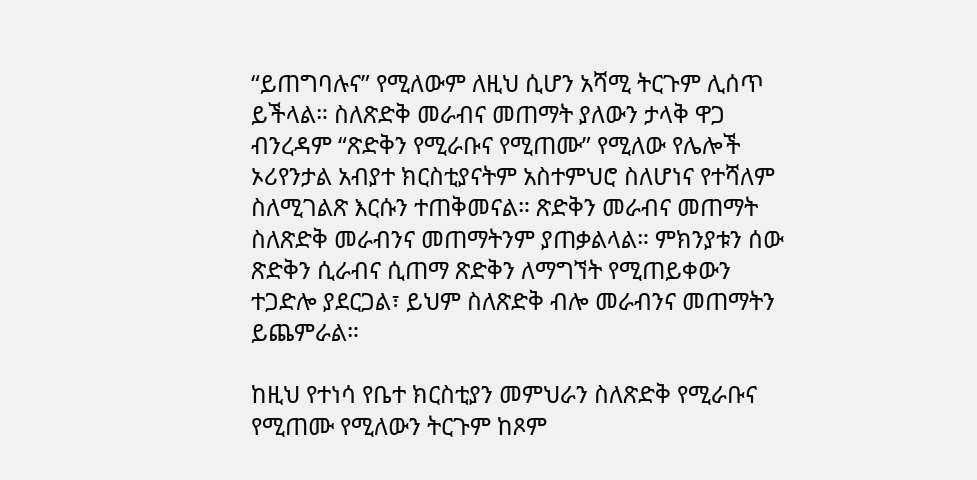“ይጠግባሉና” የሚለውም ለዚህ ሲሆን አሻሚ ትርጉም ሊሰጥ ይችላል። ስለጽድቅ መራብና መጠማት ያለውን ታላቅ ዋጋ ብንረዳም “ጽድቅን የሚራቡና የሚጠሙ” የሚለው የሌሎች ኦሪየንታል አብያተ ክርስቲያናትም አስተምህሮ ስለሆነና የተሻለም ስለሚገልጽ እርሱን ተጠቅመናል። ጽድቅን መራብና መጠማት ስለጽድቅ መራብንና መጠማትንም ያጠቃልላል። ምክንያቱን ሰው ጽድቅን ሲራብና ሲጠማ ጽድቅን ለማግኘት የሚጠይቀውን ተጋድሎ ያደርጋል፣ ይህም ስለጽድቅ ብሎ መራብንና መጠማትን ይጨምራል።

ከዚህ የተነሳ የቤተ ክርስቲያን መምህራን ስለጽድቅ የሚራቡና የሚጠሙ የሚለውን ትርጉም ከጾም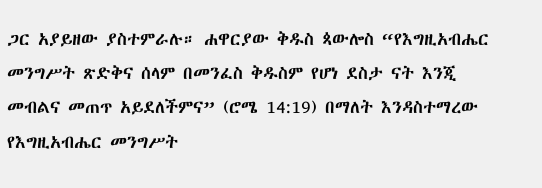ጋር አያይዘው ያስተምራሉ። ሐዋርያው ቅዱስ ጳውሎስ “የእግዚአብሔር መንግሥት ጽድቅና ሰላም በመንፈስ ቅዱስም የሆነ ደስታ ናት እንጂ መብልና መጠጥ አይደለችምና” (ሮሜ 14:19) በማለት እንዳስተማረው የእግዚአብሔር መንግሥት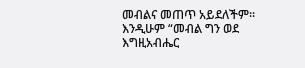መብልና መጠጥ አይደለችም። እንዲሁም “መብል ግን ወደ እግዚአብሔር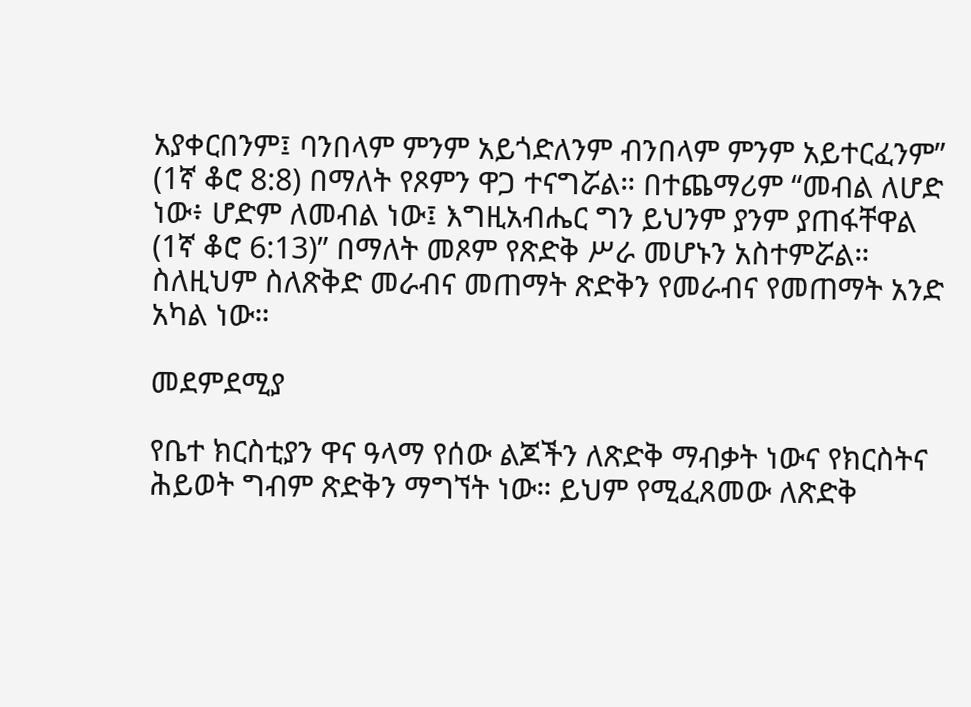አያቀርበንም፤ ባንበላም ምንም አይጎድለንም ብንበላም ምንም አይተርፈንም” (1ኛ ቆሮ 8:8) በማለት የጾምን ዋጋ ተናግሯል። በተጨማሪም “መብል ለሆድ ነው፥ ሆድም ለመብል ነው፤ እግዚአብሔር ግን ይህንም ያንም ያጠፋቸዋል (1ኛ ቆሮ 6:13)” በማለት መጾም የጽድቅ ሥራ መሆኑን አስተምሯል። ስለዚህም ስለጽቅድ መራብና መጠማት ጽድቅን የመራብና የመጠማት አንድ አካል ነው።

መደምደሚያ

የቤተ ክርስቲያን ዋና ዓላማ የሰው ልጆችን ለጽድቅ ማብቃት ነውና የክርስትና ሕይወት ግብም ጽድቅን ማግኘት ነው። ይህም የሚፈጸመው ለጽድቅ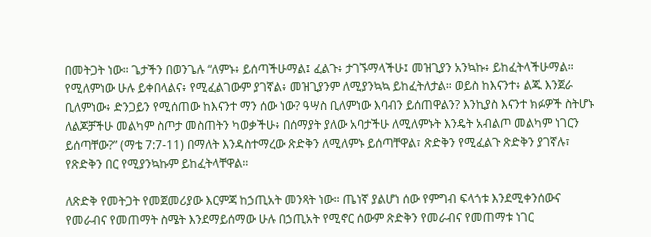በመትጋት ነው። ጌታችን በወንጌሉ “ለምኑ፥ ይሰጣችሁማል፤ ፈልጉ፥ ታገኙማላችሁ፤ መዝጊያን አንኳኩ፥ ይከፈትላችሁማል። የሚለምነው ሁሉ ይቀበላልና፥ የሚፈልገውም ያገኛል፥ መዝጊያንም ለሚያንኳኳ ይከፈትለታል። ወይስ ከእናንተ፥ ልጁ እንጀራ ቢለምነው፥ ድንጋይን የሚሰጠው ከእናንተ ማን ሰው ነው? ዓሣስ ቢለምነው እባብን ይሰጠዋልን? እንኪያስ እናንተ ክፉዎች ስትሆኑ ለልጆቻችሁ መልካም ስጦታ መስጠትን ካወቃችሁ፥ በሰማያት ያለው አባታችሁ ለሚለምኑት እንዴት አብልጦ መልካም ነገርን ይሰጣቸው?” (ማቴ 7:7-11) በማለት እንዳስተማረው ጽድቅን ለሚለምኑ ይሰጣቸዋል፣ ጽድቅን የሚፈልጉ ጽድቅን ያገኛሉ፣ የጽድቅን በር የሚያንኳኩም ይከፈትላቸዋል።

ለጽድቅ የመትጋት የመጀመሪያው እርምጃ ከኃጢአት መንጻት ነው። ጤነኛ ያልሆነ ሰው የምግብ ፍላጎቱ እንደሚቀንሰውና የመራብና የመጠማት ስሜት እንደማይሰማው ሁሉ በኃጢአት የሚኖር ሰውም ጽድቅን የመራብና የመጠማቱ ነገር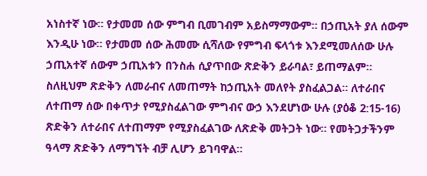አነስተኛ ነው። የታመመ ሰው ምግብ ቢመገብም አይስማማውም። በኃጢአት ያለ ሰውም እንዲሁ ነው። የታመመ ሰው ሕመሙ ሲሻለው የምግብ ፍላጎቱ እንደሚመለሰው ሁሉ ኃጢአተኛ ሰውም ኃጢአቱን በንስሐ ሲያጥበው ጽድቅን ይራባል፣ ይጠማልም። ስለዚህም ጽድቅን ለመራብና ለመጠማት ከኃጢአት መለየት ያስፈልጋል። ለተራበና ለተጠማ ሰው በቀጥታ የሚያስፈልገው ምግብና ውኃ እንደሆነው ሁሉ (ያዕቆ 2:15-16) ጽድቅን ለተራበና ለተጠማም የሚያስፈልገው ለጽድቅ መትጋት ነው። የመትጋታችንም ዓላማ ጽድቅን ለማግኘት ብቻ ሊሆን ይገባዋል።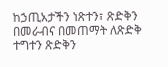ከኃጢአታችን ነጽተን፣ ጽድቅን በመራብና በመጠማት ለጽድቅ ተግተን ጽድቅን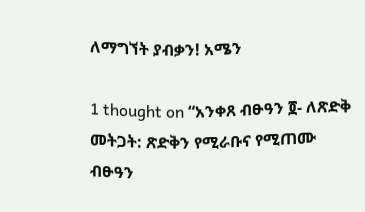ለማግኘት ያብቃን! አሜን

1 thought on “አንቀጸ ብፁዓን ፬- ለጽድቅ መትጋት: ጽድቅን የሚራቡና የሚጠሙ ብፁዓን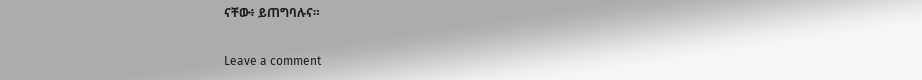ናቸው፥ ይጠግባሉና።

Leave a comment